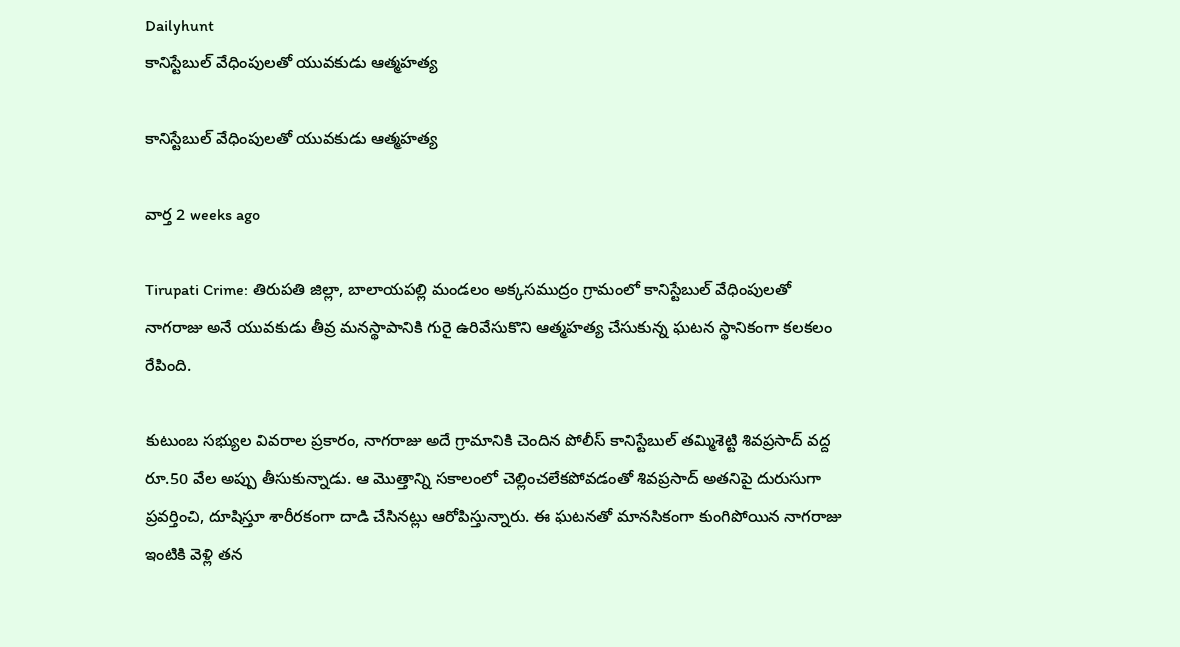Dailyhunt
కానిస్టేబుల్ వేధింపులతో యువకుడు ఆత్మహత్య

కానిస్టేబుల్ వేధింపులతో యువకుడు ఆత్మహత్య

వార్త 2 weeks ago

Tirupati Crime: తిరుపతి జిల్లా, బాలాయపల్లి మండలం అక్కసముద్రం గ్రామంలో కానిస్టేబుల్ వేధింపులతో నాగరాజు అనే యువకుడు తీవ్ర మనస్థాపానికి గురై ఉరివేసుకొని ఆత్మహత్య చేసుకున్న ఘటన స్థానికంగా కలకలం రేపింది.

కుటుంబ సభ్యుల వివరాల ప్రకారం, నాగరాజు అదే గ్రామానికి చెందిన పోలీస్ కానిస్టేబుల్ తమ్మిశెట్టి శివప్రసాద్ వద్ద రూ.50 వేల అప్పు తీసుకున్నాడు. ఆ మొత్తాన్ని సకాలంలో చెల్లించలేకపోవడంతో శివప్రసాద్ అతనిపై దురుసుగా ప్రవర్తించి, దూషిస్తూ శారీరకంగా దాడి చేసినట్లు ఆరోపిస్తున్నారు. ఈ ఘటనతో మానసికంగా కుంగిపోయిన నాగరాజు ఇంటికి వెళ్లి తన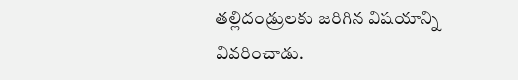తల్లిదండ్రులకు జరిగిన విషయాన్ని వివరించాడు.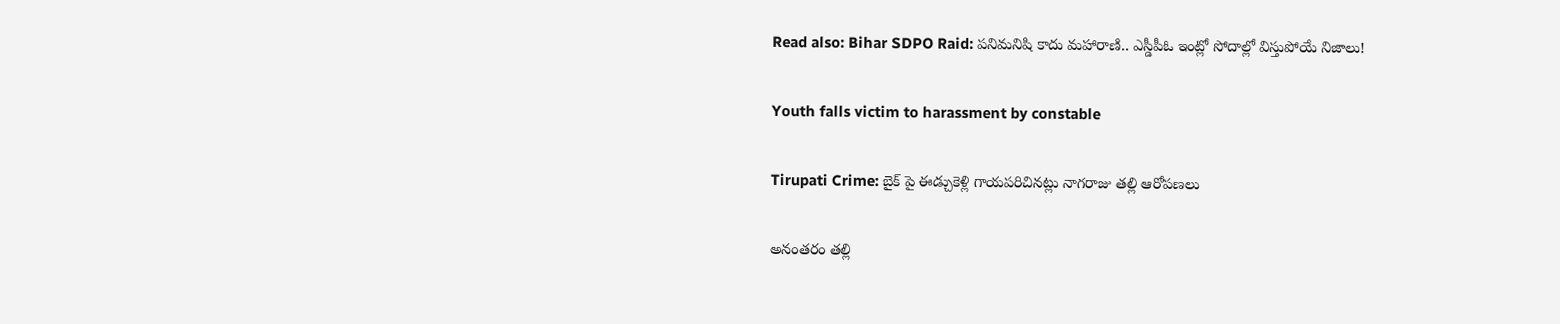Read also: Bihar SDPO Raid: పనిమనిషి కాదు మహారాణి.. ఎస్డీపీఓ ఇంట్లో సోదాల్లో విస్తుపోయే నిజాలు!

Youth falls victim to harassment by constable

Tirupati Crime: బైక్ పై ఈడ్చుకెళ్లి గాయపరిచినట్లు నాగరాజు తల్లి ఆరోపణలు

అనంతరం తల్లి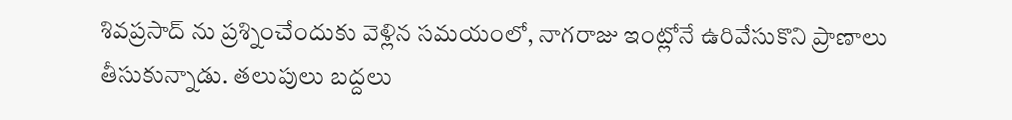శివప్రసాద్ ను ప్రశ్నించేందుకు వెళ్లిన సమయంలో, నాగరాజు ఇంట్లోనే ఉరివేసుకొని ప్రాణాలు తీసుకున్నాడు. తలుపులు బద్దలు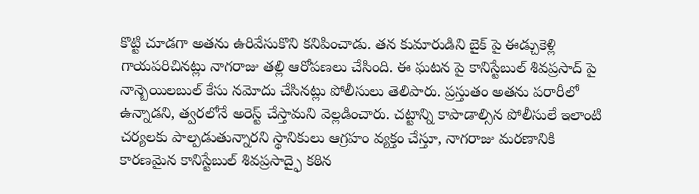కొట్టి చూడగా అతను ఉరివేసుకొని కనిపించాడు. తన కుమారుడిని బైక్ పై ఈడ్చుకెళ్లి గాయపరిచినట్లు నాగరాజు తల్లి ఆరోపణలు చేసింది. ఈ ఘటన పై కానిస్టేబుల్ శివప్రసాద్ పై నాన్బెయిలబుల్ కేసు నమోదు చేసినట్లు పోలీసులు తెలిపారు. ప్రస్తుతం అతను పరారీలో ఉన్నాడని, త్వరలోనే అరెస్ట్ చేస్తామని వెల్లడించారు. చట్టాన్ని కాపాడాల్సిన పోలీసులే ఇలాంటి చర్యలకు పాల్పడుతున్నారని స్థానికులు ఆగ్రహం వ్యక్తం చేస్తూ, నాగరాజు మరణానికి కారణమైన కానిస్టేబుల్ శివప్రసాద్ఫై కఠిన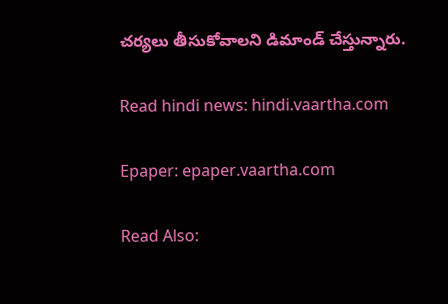చర్యలు తీసుకోవాలని డిమాండ్ చేస్తున్నారు.

Read hindi news: hindi.vaartha.com

Epaper: epaper.vaartha.com

Read Also: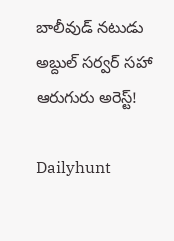బాలీవుడ్ నటుడు అబ్దుల్ సర్వర్ సహా ఆరుగురు అరెస్ట్!

Dailyhunt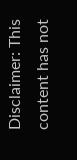Disclaimer: This content has not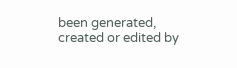been generated, created or edited by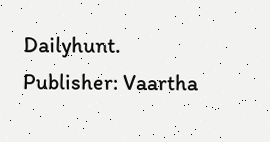Dailyhunt. Publisher: Vaartha